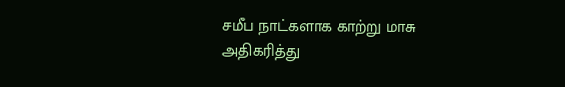சமீப நாட்களாக காற்று மாசு அதிகரித்து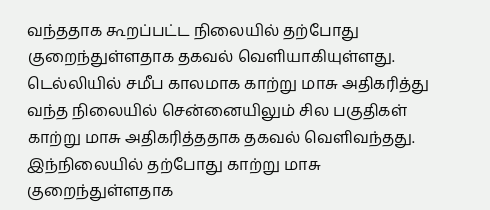வந்ததாக கூறப்பட்ட நிலையில் தற்போது குறைந்துள்ளதாக தகவல் வெளியாகியுள்ளது. டெல்லியில் சமீப காலமாக காற்று மாசு அதிகரித்து வந்த நிலையில் சென்னையிலும் சில பகுதிகள் காற்று மாசு அதிகரித்ததாக தகவல் வெளிவந்தது. இந்நிலையில் தற்போது காற்று மாசு குறைந்துள்ளதாக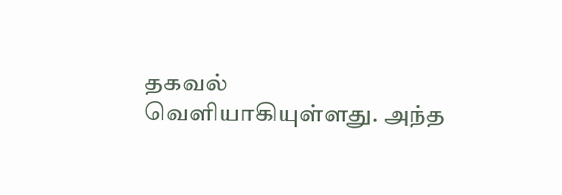தகவல் வெளியாகியுள்ளது. அந்த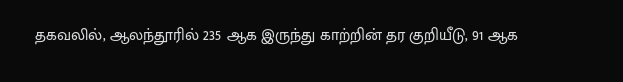தகவலில், ஆலந்தூரில் 235 ஆக இருந்து காற்றின் தர குறியீடு, 91 ஆக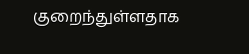குறைந்துள்ளதாக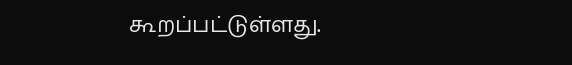கூறப்பட்டுள்ளது.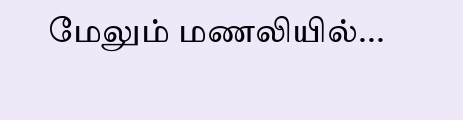மேலும் மணலியில்...